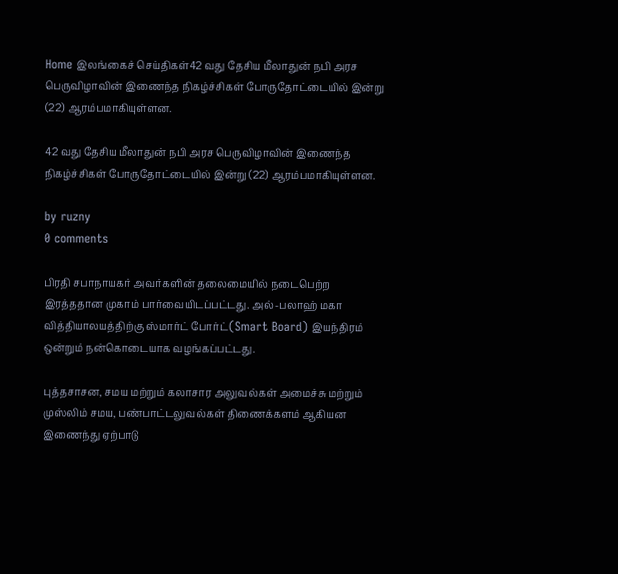Home இலங்கைச் செய்திகள்42 வது தேசிய மீலாதுன் நபி அரச பெருவிழாவின் இணைந்த நிகழ்ச்சிகள் போருதோட்டையில் இன்று (22) ஆரம்பமாகியுள்ளன.

42 வது தேசிய மீலாதுன் நபி அரச பெருவிழாவின் இணைந்த நிகழ்ச்சிகள் போருதோட்டையில் இன்று (22) ஆரம்பமாகியுள்ளன.

by ruzny
0 comments

பிரதி சபாநாயகர் அவர்களின் தலைமையில் நடைபெற்ற இரத்ததான முகாம் பார்வையிடப்பட்டது. அல்-பலாஹ் மகா வித்தியாலயத்திற்கு ஸ்மார்ட் போர்ட்(Smart Board) இயந்திரம் ஒன்றும் நன்கொடையாக வழங்கப்பட்டது.

புத்தசாசன, சமய மற்றும் கலாசார அலுவல்கள் அமைச்சு மற்றும் முஸ்லிம் சமய, பண்பாட்டலுவல்கள் திணைக்களம் ஆகியன இணைந்து ஏற்பாடு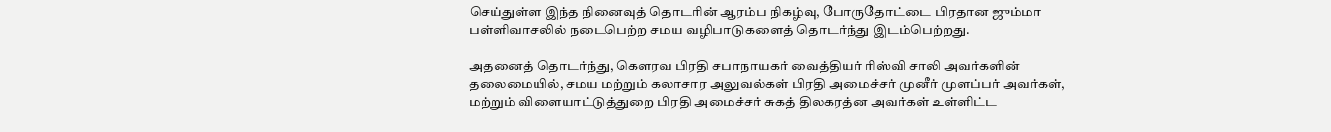செய்துள்ள இந்த நினைவுத் தொடரின் ஆரம்ப நிகழ்வு, போருதோட்டை பிரதான ஜும்மா பள்ளிவாசலில் நடைபெற்ற சமய வழிபாடுகளைத் தொடர்ந்து இடம்பெற்றது.

அதனைத் தொடர்ந்து, கௌரவ பிரதி சபாநாயகர் வைத்தியர் ரிஸ்வி சாலி அவர்களின் தலைமையில், சமய மற்றும் கலாசார அலுவல்கள் பிரதி அமைச்சர் முனீர் முளப்பர் அவர்கள், மற்றும் விளையாட்டுத்துறை பிரதி அமைச்சர் சுகத் திலகரத்ன அவர்கள் உள்ளிட்ட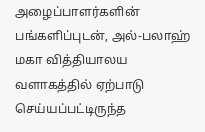அழைப்பாளர்களின் பங்களிப்புடன், அல்-பலாஹ் மகா வித்தியாலய வளாகத்தில் ஏற்பாடு செய்யப்பட்டிருந்த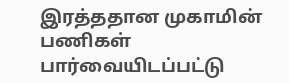இரத்ததான முகாமின் பணிகள் பார்வையிடப்பட்டு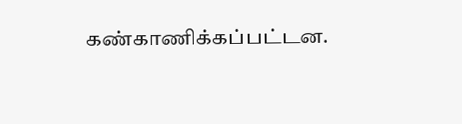கண்காணிக்கப்பட்டன.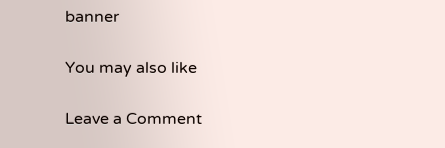banner

You may also like

Leave a Comment